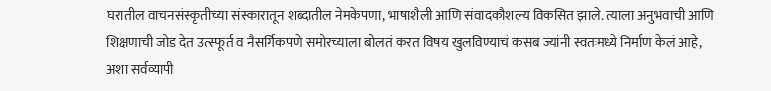घरातील वाचनसंस्कृतीच्या संस्कारातून शब्दातील नेमकेपणा, भाषाशैली आणि संवादकौशल्य विकसित झाले. त्याला अनुभवाची आणि शिक्षणाची जोड देत उत्स्फूर्त व नैसर्गिकपणे समोरच्याला बोलतं करत विषय खुलविण्याचं कसब ज्यांनी स्वतःमध्ये निर्माण केलं आहे, अशा सर्वव्यापी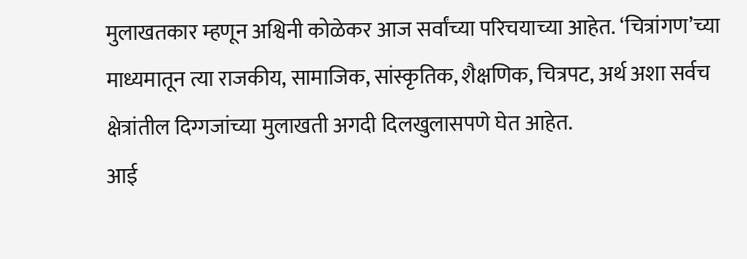मुलाखतकार म्हणून अश्विनी कोळेकर आज सर्वांच्या परिचयाच्या आहेत. ‘चित्रांगण’च्या माध्यमातून त्या राजकीय, सामाजिक, सांस्कृतिक, शैक्षणिक, चित्रपट, अर्थ अशा सर्वच क्षेत्रांतील दिग्गजांच्या मुलाखती अगदी दिलखुलासपणे घेत आहेत.
आई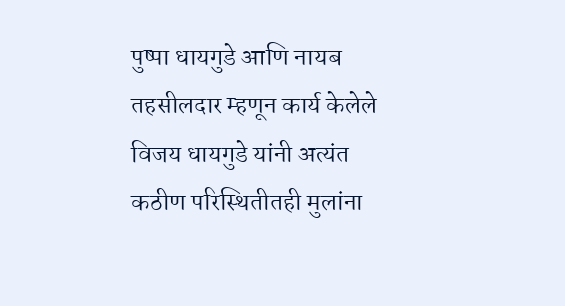पुष्पा धायगुडे आणि नायब तहसीलदार म्हणून कार्य केलेले विजय धायगुडे यांनी अत्यंत कठीण परिस्थितीतही मुलांना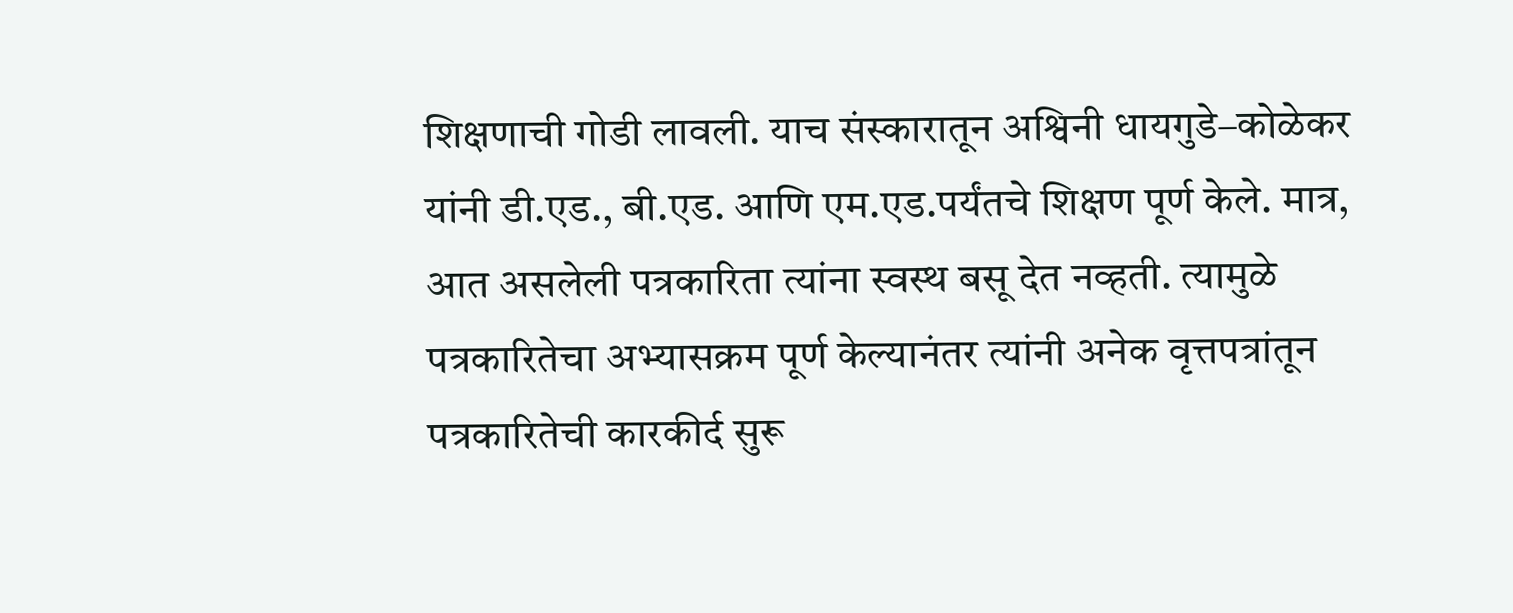शिक्षणाची गोडी लावली. याच संस्कारातून अश्विनी धायगुडे–कोळेकर यांनी डी.एड., बी.एड. आणि एम.एड.पर्यंतचे शिक्षण पूर्ण केले. मात्र, आत असलेली पत्रकारिता त्यांना स्वस्थ बसू देत नव्हती. त्यामुळे पत्रकारितेचा अभ्यासक्रम पूर्ण केल्यानंतर त्यांनी अनेक वृत्तपत्रांतून पत्रकारितेची कारकीर्द सुरू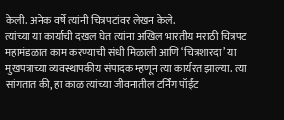केली. अनेक वर्षे त्यांनी चित्रपटांवर लेखन केले.
त्यांच्या या कार्याची दखल घेत त्यांना अखिल भारतीय मराठी चित्रपट महामंडळात काम करण्याची संधी मिळाली आणि ‘चित्रशारदा’ या मुखपत्राच्या व्यवस्थापकीय संपादक म्हणून त्या कार्यरत झाल्या. त्या सांगतात की, हा काळ त्यांच्या जीवनातील टर्निंग पॉईंट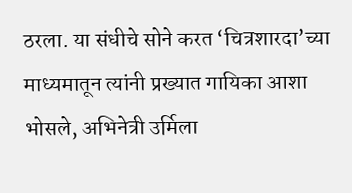ठरला. या संधीचे सोने करत ‘चित्रशारदा’च्या माध्यमातून त्यांनी प्रख्यात गायिका आशा भोसले, अभिनेत्री उर्मिला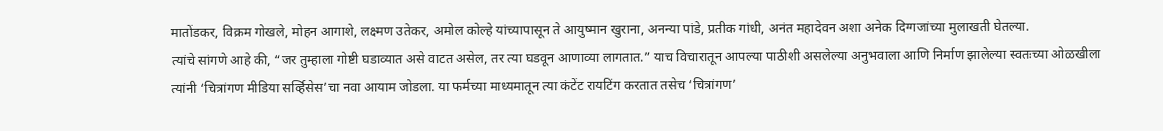मातोंडकर, विक्रम गोखले, मोहन आगाशे, लक्ष्मण उतेकर, अमोल कोल्हे यांच्यापासून ते आयुष्मान खुराना, अनन्या पांडे, प्रतीक गांधी, अनंत महादेवन अशा अनेक दिग्गजांच्या मुलाखती घेतल्या.
त्यांचे सांगणे आहे की, “जर तुम्हाला गोष्टी घडाव्यात असे वाटत असेल, तर त्या घडवून आणाव्या लागतात.” याच विचारातून आपल्या पाठीशी असलेल्या अनुभवाला आणि निर्माण झालेल्या स्वतःच्या ओळखीला त्यांनी ‘चित्रांगण मीडिया सर्व्हिसेस’चा नवा आयाम जोडला. या फर्मच्या माध्यमातून त्या कंटेंट रायटिंग करतात तसेच ‘चित्रांगण’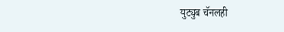युट्युब चॅनलही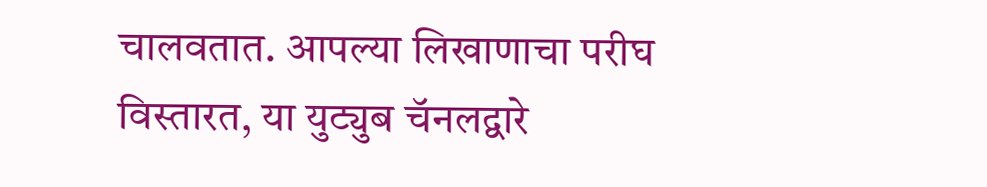चालवतात. आपल्या लिखाणाचा परीघ विस्तारत, या युट्युब चॅनलद्वारे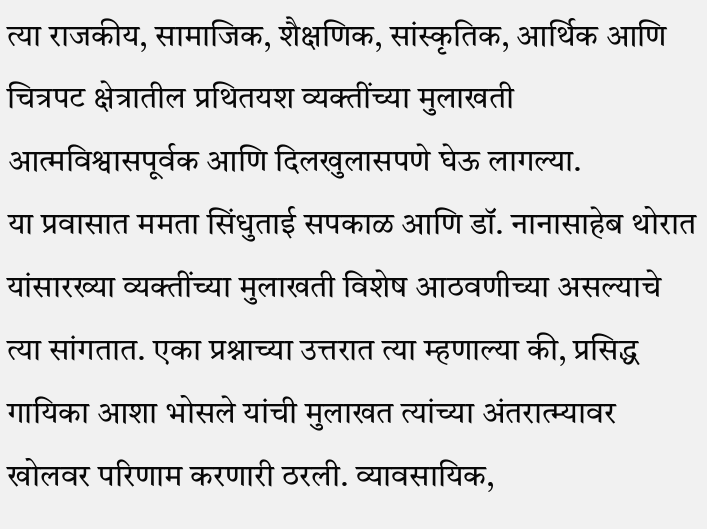त्या राजकीय, सामाजिक, शैक्षणिक, सांस्कृतिक, आर्थिक आणि चित्रपट क्षेत्रातील प्रथितयश व्यक्तींच्या मुलाखती आत्मविश्वासपूर्वक आणि दिलखुलासपणे घेऊ लागल्या.
या प्रवासात ममता सिंधुताई सपकाळ आणि डॉ. नानासाहेब थोरात यांसारख्या व्यक्तींच्या मुलाखती विशेष आठवणीच्या असल्याचे त्या सांगतात. एका प्रश्नाच्या उत्तरात त्या म्हणाल्या की, प्रसिद्ध गायिका आशा भोसले यांची मुलाखत त्यांच्या अंतरात्म्यावर खोलवर परिणाम करणारी ठरली. व्यावसायिक,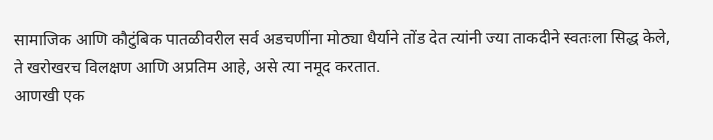सामाजिक आणि कौटुंबिक पातळीवरील सर्व अडचणींना मोठ्या धैर्याने तोंड देत त्यांनी ज्या ताकदीने स्वतःला सिद्ध केले, ते खरोखरच विलक्षण आणि अप्रतिम आहे, असे त्या नमूद करतात.
आणखी एक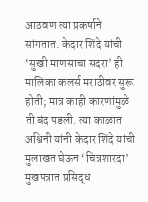आठवण त्या प्रकर्षाने सांगतात. केदार शिंदे यांची ‘सुखी माणसाचा सदरा’ ही मालिका कलर्स मराठीवर सुरू होती; मात्र काही कारणांमुळे ती बंद पडली. त्या काळात अश्विनी यांनी केदार शिंदे यांची मुलाखत घेऊन ‘चित्रशारदा’ मुखपत्रात प्रसिद्ध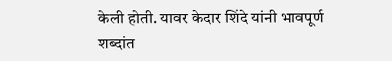केली होती. यावर केदार शिंदे यांनी भावपूर्ण शब्दांत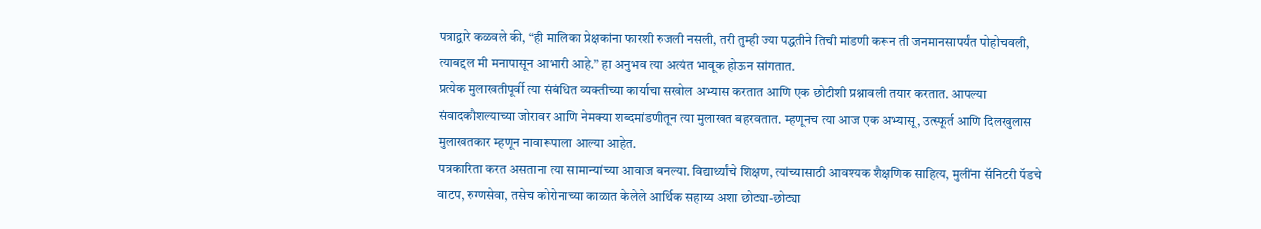पत्राद्वारे कळवले की, “ही मालिका प्रेक्षकांना फारशी रुजली नसली, तरी तुम्ही ज्या पद्धतीने तिची मांडणी करून ती जनमानसापर्यंत पोहोचवली, त्याबद्दल मी मनापासून आभारी आहे.” हा अनुभव त्या अत्यंत भावूक होऊन सांगतात.
प्रत्येक मुलाखतीपूर्वी त्या संबंधित व्यक्तीच्या कार्याचा सखोल अभ्यास करतात आणि एक छोटीशी प्रश्नावली तयार करतात. आपल्या संवादकौशल्याच्या जोरावर आणि नेमक्या शब्दमांडणीतून त्या मुलाखत बहरवतात. म्हणूनच त्या आज एक अभ्यासू, उत्स्फूर्त आणि दिलखुलास मुलाखतकार म्हणून नावारूपाला आल्या आहेत.
पत्रकारिता करत असताना त्या सामान्यांच्या आवाज बनल्या. विद्यार्थ्यांचे शिक्षण, त्यांच्यासाठी आवश्यक शैक्षणिक साहित्य, मुलींना सॅनिटरी पॅडचे वाटप, रुग्णसेवा, तसेच कोरोनाच्या काळात केलेले आर्थिक सहाय्य अशा छोट्या-छोट्या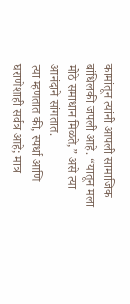कामांतून त्यांनी आपली सामाजिक बांधिलकी जपली आहे. “यातून मला मोठे समाधान मिळते,” असे त्या आनंदाने सांगतात.
त्या म्हणतात की, स्पर्धा आणि घराणेशाही सर्वत्र आहे; मात्र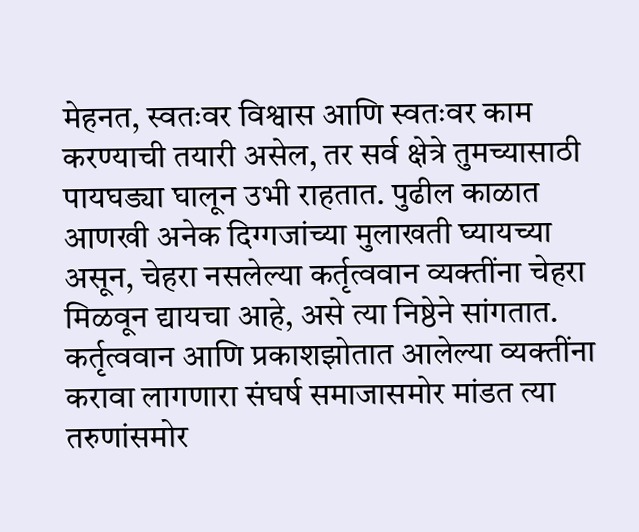मेहनत, स्वतःवर विश्वास आणि स्वतःवर काम करण्याची तयारी असेल, तर सर्व क्षेत्रे तुमच्यासाठी पायघड्या घालून उभी राहतात. पुढील काळात आणखी अनेक दिग्गजांच्या मुलाखती घ्यायच्या असून, चेहरा नसलेल्या कर्तृत्ववान व्यक्तींना चेहरा मिळवून द्यायचा आहे, असे त्या निष्ठेने सांगतात.
कर्तृत्ववान आणि प्रकाशझोतात आलेल्या व्यक्तींना करावा लागणारा संघर्ष समाजासमोर मांडत त्या तरुणांसमोर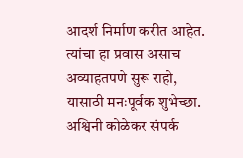आदर्श निर्माण करीत आहेत. त्यांचा हा प्रवास असाच अव्याहतपणे सुरू राहो, यासाठी मनःपूर्वक शुभेच्छा.
अश्विनी कोळेकर संपर्क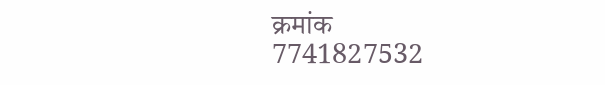क्रमांक
7741827532